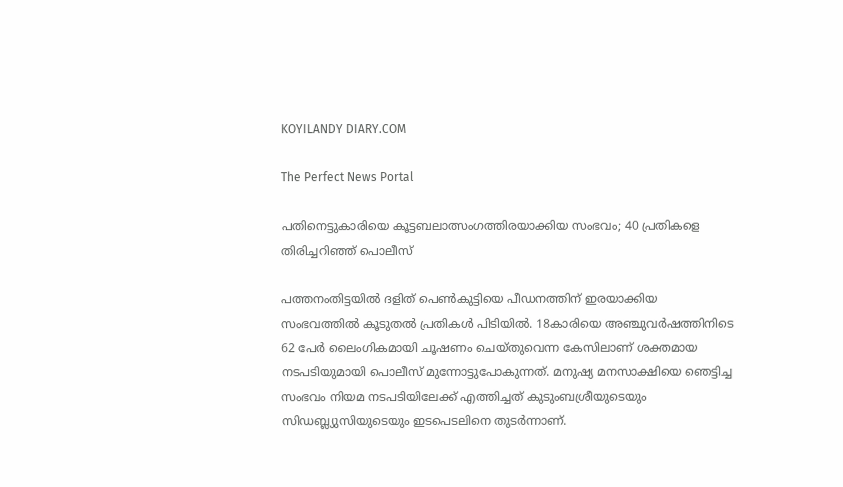KOYILANDY DIARY.COM

The Perfect News Portal

പതിനെട്ടുകാരിയെ കൂട്ടബലാത്സംഗത്തിരയാക്കിയ സംഭവം; 40 പ്രതികളെ തിരിച്ചറിഞ്ഞ് പൊലീസ്

പത്തനംതിട്ടയില്‍ ദളിത് പെണ്‍കുട്ടിയെ പീഡനത്തിന് ഇരയാക്കിയ സംഭവത്തില്‍ കൂടുതല്‍ പ്രതികള്‍ പിടിയില്‍. 18കാരിയെ അഞ്ചുവര്‍ഷത്തിനിടെ 62 പേര്‍ ലൈംഗികമായി ചൂഷണം ചെയ്തുവെന്ന കേസിലാണ് ശക്തമായ നടപടിയുമായി പൊലീസ് മുന്നോട്ടുപോകുന്നത്. മനുഷ്യ മനസാക്ഷിയെ ഞെട്ടിച്ച സംഭവം നിയമ നടപടിയിലേക്ക് എത്തിച്ചത് കുടുംബശ്രീയുടെയും സിഡബ്ല്യുസിയുടെയും ഇടപെടലിനെ തുടര്‍ന്നാണ്.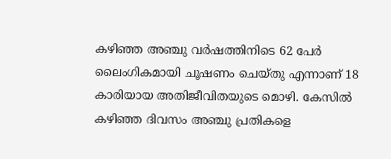കഴിഞ്ഞ അഞ്ചു വര്‍ഷത്തിനിടെ 62 പേര്‍ ലൈംഗികമായി ചൂഷണം ചെയ്തു എന്നാണ് 18 കാരിയായ അതിജീവിതയുടെ മൊഴി. കേസില്‍ കഴിഞ്ഞ ദിവസം അഞ്ചു പ്രതികളെ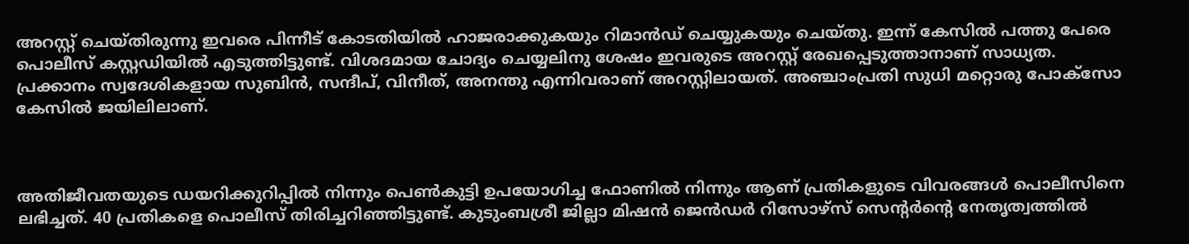അറസ്റ്റ് ചെയ്തിരുന്നു ഇവരെ പിന്നീട് കോടതിയില്‍ ഹാജരാക്കുകയും റിമാന്‍ഡ് ചെയ്യുകയും ചെയ്തു. ഇന്ന് കേസില്‍ പത്തു പേരെ പൊലീസ് കസ്റ്റഡിയില്‍ എടുത്തിട്ടുണ്ട്. വിശദമായ ചോദ്യം ചെയ്യലിനു ശേഷം ഇവരുടെ അറസ്റ്റ് രേഖപ്പെടുത്താനാണ് സാധ്യത. പ്രക്കാനം സ്വദേശികളായ സുബിന്‍, സന്ദീപ്, വിനീത്, അനന്തു എന്നിവരാണ് അറസ്റ്റിലായത്. അഞ്ചാംപ്രതി സുധി മറ്റൊരു പോക്‌സോ കേസില്‍ ജയിലിലാണ്.



അതിജീവതയുടെ ഡയറിക്കുറിപ്പില്‍ നിന്നും പെണ്‍കുട്ടി ഉപയോഗിച്ച ഫോണില്‍ നിന്നും ആണ് പ്രതികളുടെ വിവരങ്ങള്‍ പൊലീസിനെ ലഭിച്ചത്. 40 പ്രതികളെ പൊലീസ് തിരിച്ചറിഞ്ഞിട്ടുണ്ട്. കുടുംബശ്രീ ജില്ലാ മിഷന്‍ ജെന്‍ഡര്‍ റിസോഴ്‌സ് സെന്റര്‍ന്റെ നേതൃത്വത്തില്‍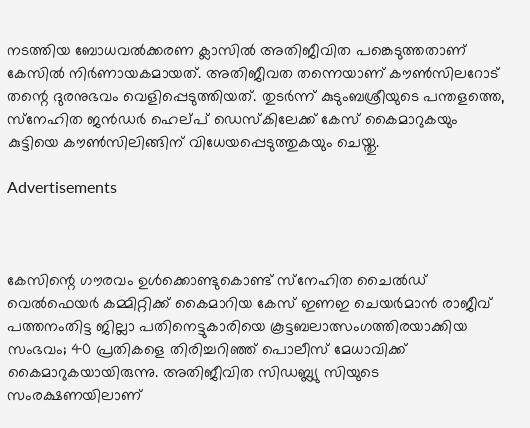നടത്തിയ ബോധവല്‍ക്കരണ ക്ലാസില്‍ അതിജീവിത പങ്കെടുത്തതാണ് കേസില്‍ നിര്‍ണായകമായത്. അതിജീവത തന്നെയാണ് കൗണ്‍സിലറോട് തന്റെ ദുരനുഭവം വെളിപ്പെടുത്തിയത്. തുടര്‍ന്ന് കുടുംബശ്രീയുടെ പന്തളത്തെ, സ്‌നേഹിത ജന്‍ഡര്‍ ഹെല്പ് ഡെസ്‌കിലേക്ക് കേസ് കൈമാറുകയും കുട്ടിയെ കൗണ്‍സിലിങ്ങിന് വിധേയപ്പെടുത്തുകയും ചെയ്തു.

Advertisements



കേസിന്റെ ഗൗരവം ഉള്‍ക്കൊണ്ടുകൊണ്ട് സ്‌നേഹിത ചൈല്‍ഡ് വെല്‍ഫെയര്‍ കമ്മിറ്റിക്ക് കൈമാറിയ കേസ് ഇണഇ ചെയര്‍മാന്‍ രാജീവ് പത്തനംതിട്ട ജില്ലാ പതിനെട്ടുകാരിയെ കൂട്ടബലാത്സംഗത്തിരയാക്കിയ സംഭവം; 40 പ്രതികളെ തിരിച്ചറിഞ്ഞ് പൊലീസ് മേധാവിക്ക് കൈമാറുകയായിരുന്നു. അതിജീവിത സിഡബ്ല്യു സിയുടെ സംരക്ഷണയിലാണ്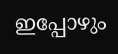ഇപ്പോഴും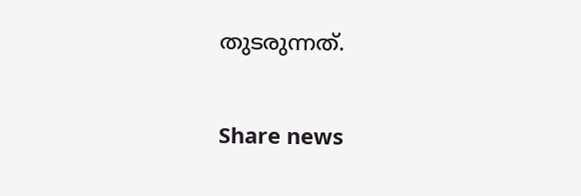തുടരുന്നത്.

Share news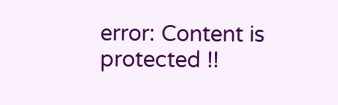error: Content is protected !!